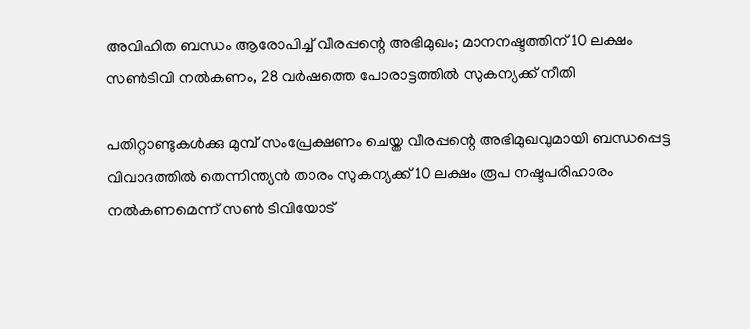അവിഹിത ബന്ധം ആരോപിച്ച് വീരപ്പന്റെ അഭിമുഖം; മാനനഷ്ടത്തിന് 10 ലക്ഷം സൺടിവി നൽകണം, 28 വർഷത്തെ പോരാട്ടത്തിൽ സുകന്യക്ക് നീതി

പതിറ്റാണ്ടുകള്‍ക്കു മുമ്പ് സംപ്രേക്ഷണം ചെയ്ത വീരപ്പന്റെ അഭിമുഖവുമായി ബന്ധപ്പെട്ട വിവാദത്തില്‍ തെന്നിന്ത്യന്‍ താരം സുകന്യക്ക് 10 ലക്ഷം രൂപ നഷ്ടപരിഹാരം നല്‍കണമെന്ന് സണ്‍ ടിവിയോട്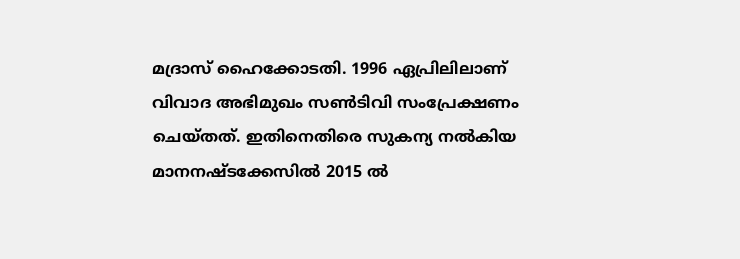മദ്രാസ് ഹൈക്കോടതി. 1996 ഏപ്രിലിലാണ് വിവാദ അഭിമുഖം സണ്‍ടിവി സംപ്രേക്ഷണം ചെയ്തത്. ഇതിനെതിരെ സുകന്യ നല്‍കിയ മാനനഷ്ടക്കേസില്‍ 2015 ല്‍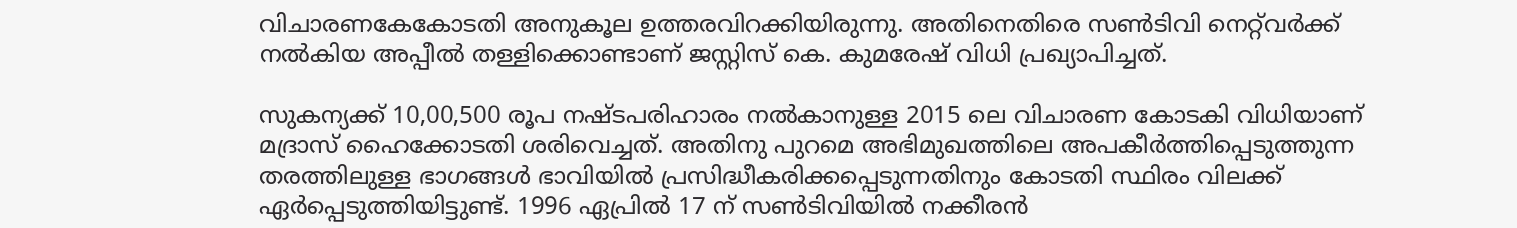വിചാരണകേകോടതി അനുകൂല ഉത്തരവിറക്കിയിരുന്നു. അതിനെതിരെ സണ്‍ടിവി നെറ്റ്‌വര്‍ക്ക് നല്‍കിയ അപ്പീല്‍ തള്ളിക്കൊണ്ടാണ് ജസ്റ്റിസ് കെ. കുമരേഷ് വിധി പ്രഖ്യാപിച്ചത്.

സുകന്യക്ക് 10,00,500 രൂപ നഷ്ടപരിഹാരം നല്‍കാനുള്ള 2015 ലെ വിചാരണ കോടകി വിധിയാണ് മദ്രാസ് ഹൈക്കോടതി ശരിവെച്ചത്. അതിനു പുറമെ അഭിമുഖത്തിലെ അപകീര്‍ത്തിപ്പെടുത്തുന്ന തരത്തിലുള്ള ഭാഗങ്ങള്‍ ഭാവിയില്‍ പ്രസിദ്ധീകരിക്കപ്പെടുന്നതിനും കോടതി സ്ഥിരം വിലക്ക് ഏര്‍പ്പെടുത്തിയിട്ടുണ്ട്. 1996 ഏപ്രില്‍ 17 ന് സണ്‍ടിവിയില്‍ നക്കീരന്‍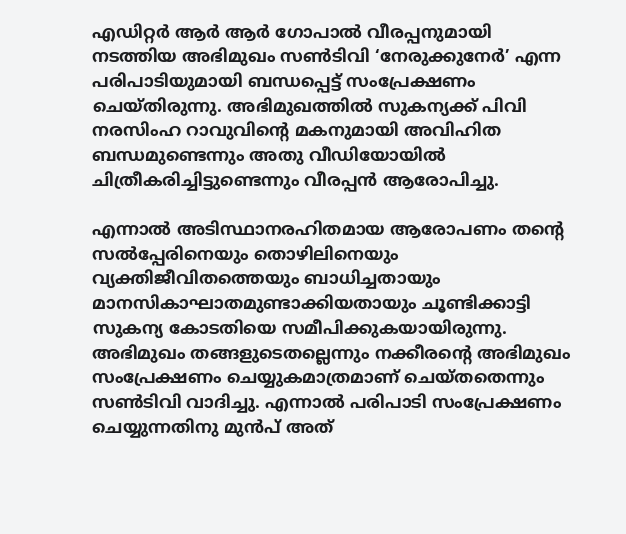എഡിറ്റര്‍ ആര്‍ ആര്‍ ഗോപാല്‍ വീരപ്പനുമായി നടത്തിയ അഭിമുഖം സണ്‍ടിവി ‘നേരുക്കുനേര്‍’ എന്ന പരിപാടിയുമായി ബന്ധപ്പെട്ട് സംപ്രേക്ഷണം ചെയ്തിരുന്നു. അഭിമുഖത്തില്‍ സുകന്യക്ക് പിവി നരസിംഹ റാവുവിന്റെ മകനുമായി അവിഹിത ബന്ധമുണ്ടെന്നും അതു വീഡിയോയില്‍ ചിത്രീകരിച്ചിട്ടുണ്ടെന്നും വീരപ്പന്‍ ആരോപിച്ചു.

എന്നാല്‍ അടിസ്ഥാനരഹിതമായ ആരോപണം തന്റെ സല്‍പ്പേരിനെയും തൊഴിലിനെയും വ്യക്തിജീവിതത്തെയും ബാധിച്ചതായും മാനസികാഘാതമുണ്ടാക്കിയതായും ചൂണ്ടിക്കാട്ടി സുകന്യ കോടതിയെ സമീപിക്കുകയായിരുന്നു. അഭിമുഖം തങ്ങളുടെതല്ലെന്നും നക്കീരന്റെ അഭിമുഖം സംപ്രേക്ഷണം ചെയ്യുകമാത്രമാണ് ചെയ്തതെന്നും സണ്‍ടിവി വാദിച്ചു. എന്നാല്‍ പരിപാടി സംപ്രേക്ഷണം ചെയ്യുന്നതിനു മുന്‍പ് അത്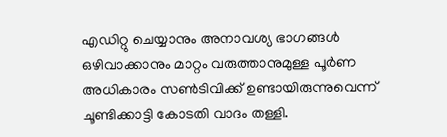എഡിറ്റു ചെയ്യാനും അനാവശ്യ ഭാഗങ്ങള്‍ ഒഴിവാക്കാനും മാറ്റം വരുത്താനുമുള്ള പൂര്‍ണ അധികാരം സണ്‍ടിവിക്ക് ഉണ്ടായിരുന്നുവെന്ന് ചൂണ്ടിക്കാട്ടി കോടതി വാദം തള്ളി.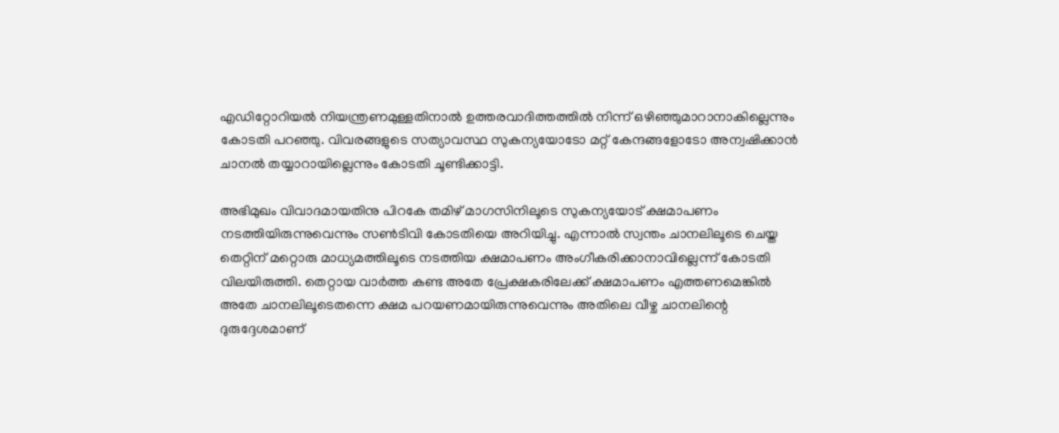എഡിറ്റോറിയല്‍ നിയന്ത്രണമുള്ളതിനാല്‍ ഉത്തരവാദിത്തത്തില്‍ നിന്ന് ഒഴിഞ്ഞുമാറാനാകില്ലെന്നും കോടതി പറഞ്ഞു. വിവരങ്ങളുടെ സത്യാവസ്ഥ സുകന്യയോടോ മറ്റ് കേന്ദങ്ങളോടോ അന്വഷിക്കാന്‍ ചാനല്‍ തയ്യാറായില്ലെന്നും കോടതി ചൂണ്ടിക്കാട്ടി.

അഭിമുഖം വിവാദമായതിനു പിറകേ തമിഴ് മാഗസിനിലൂടെ സുകന്യയോട് ക്ഷമാപണം നടത്തിയിരുന്നുവെന്നും സണ്‍ടിവി കോടതിയെ അറിയിച്ചു. എന്നാല്‍ സ്വന്തം ചാനലിലൂടെ ചെയ്ത തെറ്റിന് മറ്റൊരു മാധ്യമത്തിലൂടെ നടത്തിയ ക്ഷമാപണം അംഗീകരിക്കാനാവില്ലെന്ന് കോടതി വിലയിരുത്തി. തെറ്റായ വാര്‍ത്ത കണ്ട അതേ പ്രേക്ഷകരിലേക്ക് ക്ഷമാപണം എത്തണമെങ്കില്‍ അതേ ചാനലിലൂടെതന്നെ ക്ഷമ പറയണമായിരുന്നുവെന്നും അതിലെ വീഴ്ച ചാനലിന്റെ ദുരുദ്ദേശമാണ്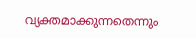വ്യക്തമാക്കുന്നതെന്നും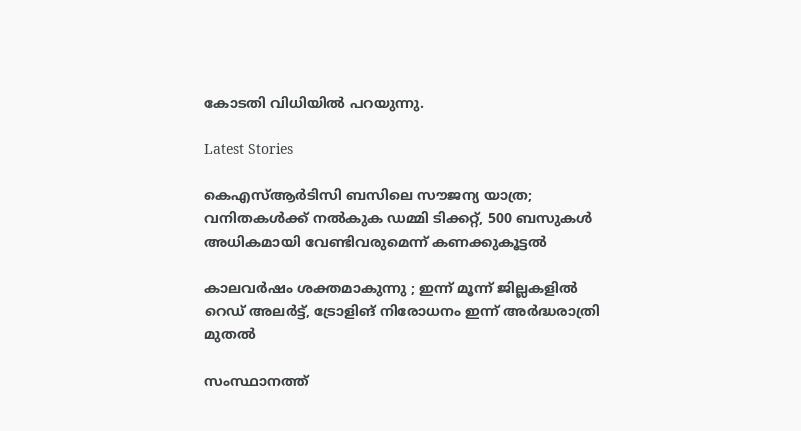കോടതി വിധിയില്‍ പറയുന്നു.

Latest Stories

കെഎസ്ആര്‍ടിസി ബസിലെ സൗജന്യ യാത്ര; വനിതകള്‍ക്ക് നല്‍കുക ഡമ്മി ടിക്കറ്റ്, 500 ബസുകള്‍ അധികമായി വേണ്ടിവരുമെന്ന് കണക്കുകൂട്ടൽ

കാലവർഷം ശക്തമാകുന്നു ; ഇന്ന് മൂന്ന് ജില്ലകളിൽ റെഡ് അലർട്ട്, ട്രോളിങ് നിരോധനം ഇന്ന് അർദ്ധരാത്രി മുതൽ

സംസ്ഥാനത്ത്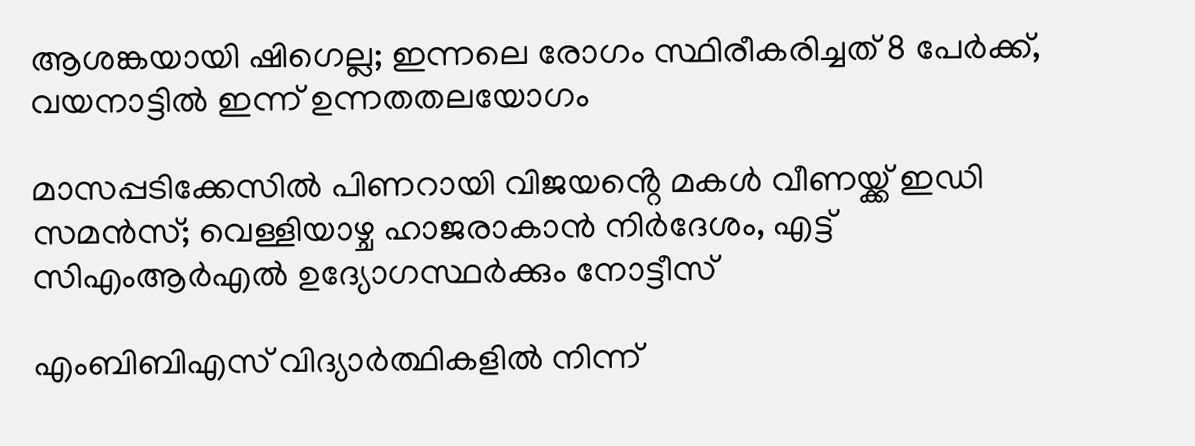ആശങ്കയായി ഷിഗെല്ല; ഇന്നലെ രോഗം സ്ഥിരീകരിച്ചത് 8 പേര്‍ക്ക്, വയനാട്ടില്‍ ഇന്ന് ഉന്നതതലയോഗം

മാസപ്പടിക്കേസിൽ പിണറായി വിജയൻ്റെ മകൾ വീണയ്ക്ക് ഇഡി സമൻസ്; വെള്ളിയാഴ്ച ഹാജരാകാൻ നിർദേശം, എട്ട് സിഎംആർഎൽ ഉദ്യോഗസ്ഥർക്കും നോട്ടീസ്

എംബിബിഎസ് വിദ്യാർത്ഥികളിൽ നിന്ന്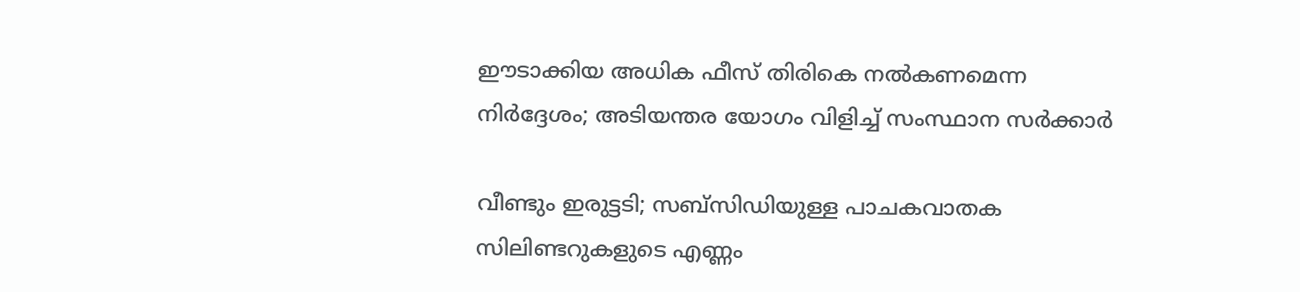ഈടാക്കിയ അധിക ഫീസ് തിരികെ നൽകണമെന്ന നിർദ്ദേശം; അടിയന്തര യോഗം വിളിച്ച് സംസ്ഥാന സർക്കാർ

വീണ്ടും ഇരുട്ടടി; സബ്‌സിഡിയുള്ള പാചകവാതക സിലിണ്ടറുകളുടെ എണ്ണം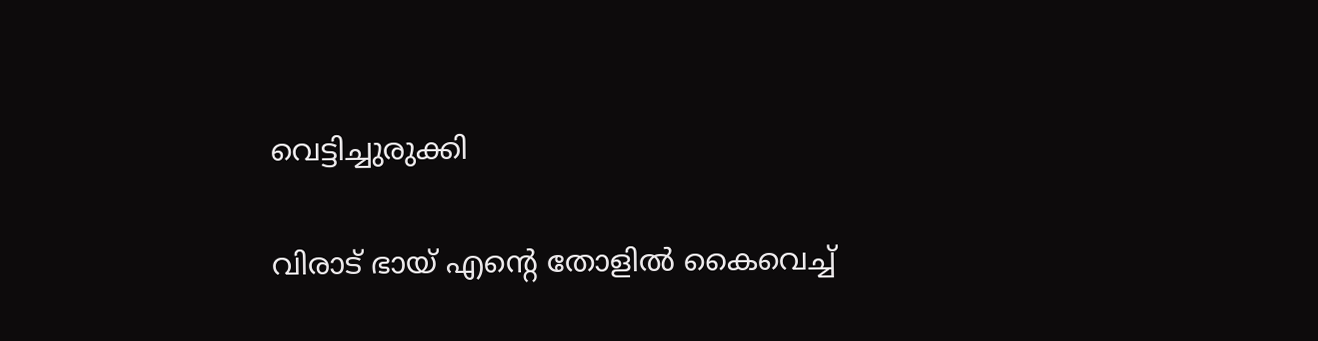വെട്ടിച്ചുരുക്കി

വിരാട് ഭായ് എന്റെ തോളിൽ കൈവെച്ച്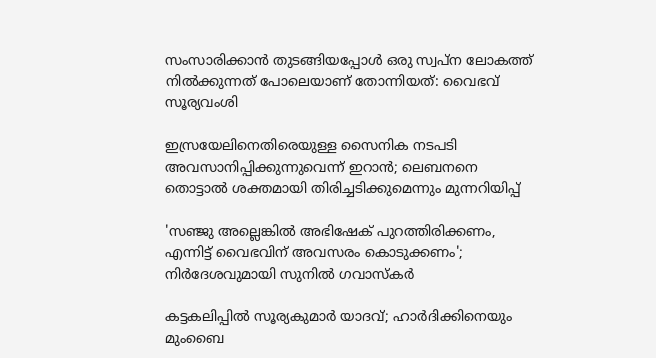സംസാരിക്കാൻ തുടങ്ങിയപ്പോൾ ഒരു സ്വപ്ന ലോകത്ത് നിൽക്കുന്നത് പോലെയാണ് തോന്നിയത്: വൈഭവ് സൂര്യവംശി

ഇസ്രയേലിനെതിരെയുള്ള സൈനിക നടപടി അവസാനിപ്പിക്കുന്നുവെന്ന് ഇറാൻ; ലെബനനെ തൊട്ടാല്‍ ശക്തമായി തിരിച്ചടിക്കുമെന്നും മുന്നറിയിപ്പ്

'സഞ്ജു അല്ലെങ്കിൽ അഭിഷേക് പുറത്തിരിക്കണം, എന്നിട്ട് വൈഭവിന് അവസരം കൊടുക്കണം'; നിർദേശവുമായി സുനിൽ ഗവാസ്കർ

കട്ടകലിപ്പിൽ സൂര്യകുമാർ യാദവ്; ഹാർദിക്കിനെയും മുംബൈ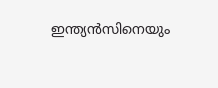ഇന്ത്യൻസിനെയും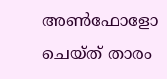അൺഫോളോ ചെയ്ത് താരം